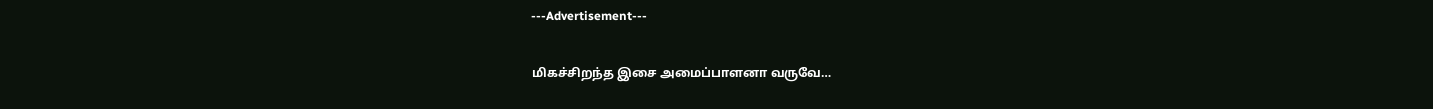---Advertisement---

மிகச்சிறந்த இசை அமைப்பாளனா வருவே…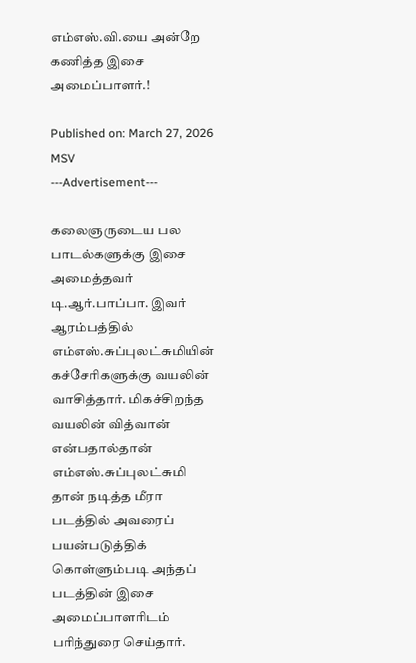எம்எஸ்.வி.யை அன்றே கணித்த இசை அமைப்பாளர்.!

Published on: March 27, 2026
MSV
---Advertisement---

கலைஞருடைய பல பாடல்களுக்கு இசை அமைத்தவர் டி.ஆர்.பாப்பா. இவர் ஆரம்பத்தில் எம்எஸ்.சுப்புலட்சுமியின் கச்சேரிகளுக்கு வயலின் வாசித்தார். மிகச்சிறந்த வயலின் வித்வான் என்பதால்தான் எம்எஸ்.சுப்புலட்சுமி தான் நடித்த மீரா படத்தில் அவரைப் பயன்படுத்திக் கொள்ளும்படி அந்தப் படத்தின் இசை அமைப்பாளரிடம் பரிந்துரை செய்தார்.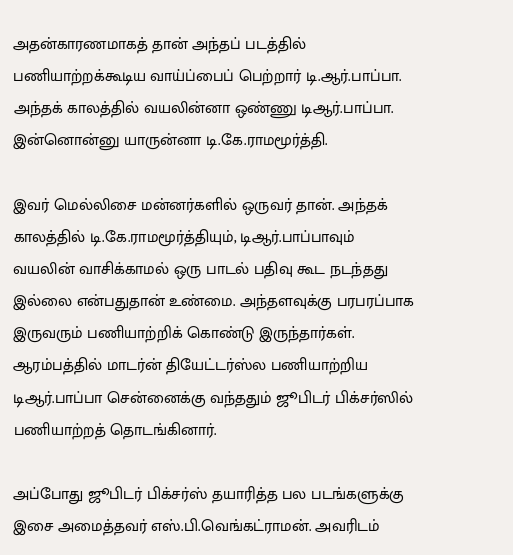அதன்காரணமாகத் தான் அந்தப் படத்தில் பணியாற்றக்கூடிய வாய்ப்பைப் பெற்றார் டி.ஆர்.பாப்பா. அந்தக் காலத்தில் வயலின்னா ஒண்ணு டிஆர்.பாப்பா. இன்னொன்னு யாருன்னா டி.கே.ராமமூர்த்தி.

இவர் மெல்லிசை மன்னர்களில் ஒருவர் தான். அந்தக் காலத்தில் டி.கே.ராமமூர்த்தியும், டிஆர்.பாப்பாவும் வயலின் வாசிக்காமல் ஒரு பாடல் பதிவு கூட நடந்தது இல்லை என்பதுதான் உண்மை. அந்தளவுக்கு பரபரப்பாக இருவரும் பணியாற்றிக் கொண்டு இருந்தார்கள். ஆரம்பத்தில் மாடர்ன் தியேட்டர்ஸ்ல பணியாற்றிய டிஆர்.பாப்பா சென்னைக்கு வந்ததும் ஜூபிடர் பிக்சர்ஸில் பணியாற்றத் தொடங்கினார்.

அப்போது ஜூபிடர் பிக்சர்ஸ் தயாரித்த பல படங்களுக்கு இசை அமைத்தவர் எஸ்.பி.வெங்கட்ராமன். அவரிடம்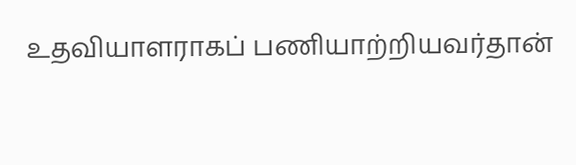உதவியாளராகப் பணியாற்றியவர்தான்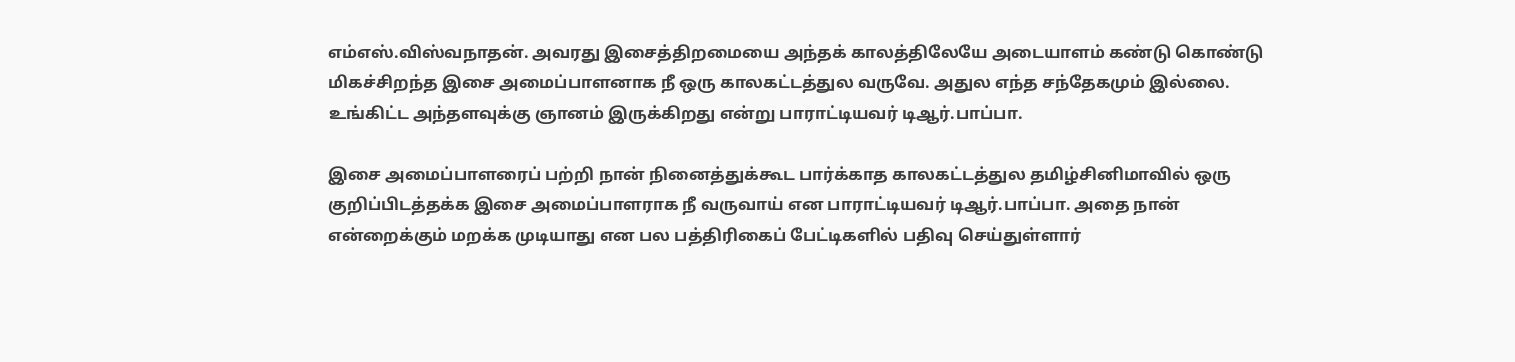எம்எஸ்.விஸ்வநாதன். அவரது இசைத்திறமையை அந்தக் காலத்திலேயே அடையாளம் கண்டு கொண்டு மிகச்சிறந்த இசை அமைப்பாளனாக நீ ஒரு காலகட்டத்துல வருவே. அதுல எந்த சந்தேகமும் இல்லை. உங்கிட்ட அந்தளவுக்கு ஞானம் இருக்கிறது என்று பாராட்டியவர் டிஆர்.பாப்பா.

இசை அமைப்பாளரைப் பற்றி நான் நினைத்துக்கூட பார்க்காத காலகட்டத்துல தமிழ்சினிமாவில் ஒரு குறிப்பிடத்தக்க இசை அமைப்பாளராக நீ வருவாய் என பாராட்டியவர் டிஆர்.பாப்பா. அதை நான் என்றைக்கும் மறக்க முடியாது என பல பத்திரிகைப் பேட்டிகளில் பதிவு செய்துள்ளார்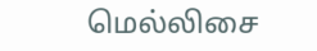மெல்லிசை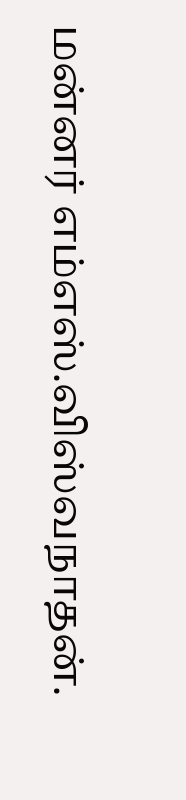மன்னர் எம்எஸ்.விஸ்வநாதன்.